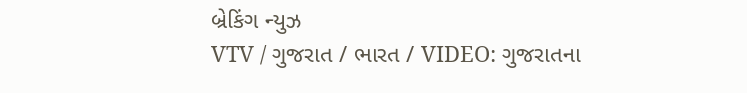બ્રેકિંગ ન્યુઝ
VTV / ગુજરાત / ભારત / VIDEO: ગુજરાતના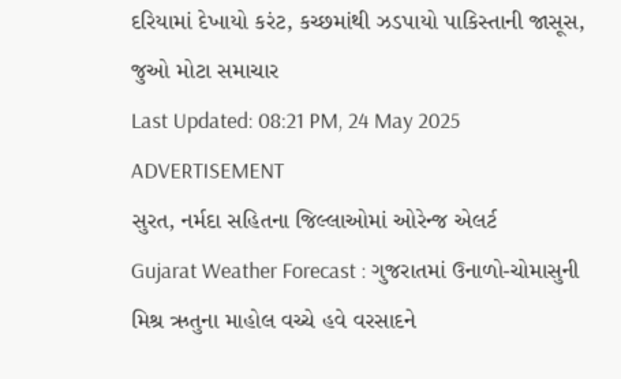દરિયામાં દેખાયો કરંટ, કચ્છમાંથી ઝડપાયો પાકિસ્તાની જાસૂસ, જુઓ મોટા સમાચાર
Last Updated: 08:21 PM, 24 May 2025
ADVERTISEMENT
સુરત, નર્મદા સહિતના જિલ્લાઓમાં ઓરેન્જ એલર્ટ
Gujarat Weather Forecast : ગુજરાતમાં ઉનાળો-ચોમાસુની મિશ્ર ઋતુના માહોલ વચ્ચે હવે વરસાદને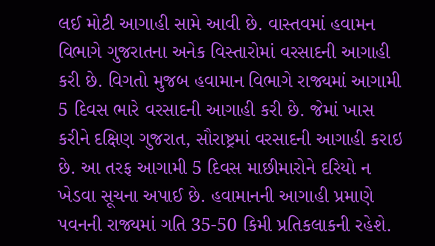લઈ મોટી આગાહી સામે આવી છે. વાસ્તવમાં હવામન વિભાગે ગુજરાતના અનેક વિસ્તારોમાં વરસાદની આગાહી કરી છે. વિગતો મુજબ હવામાન વિભાગે રાજ્યમાં આગામી 5 દિવસ ભારે વરસાદની આગાહી કરી છે. જેમાં ખાસ કરીને દક્ષિણ ગુજરાત, સૌરાષ્ટ્રમાં વરસાદની આગાહી કરાઇ છે. આ તરફ આગામી 5 દિવસ માછીમારોને દરિયો ન ખેડવા સૂચના અપાઈ છે. હવામાનની આગાહી પ્રમાણે પવનની રાજ્યમાં ગતિ 35-50 કિમી પ્રતિકલાકની રહેશે.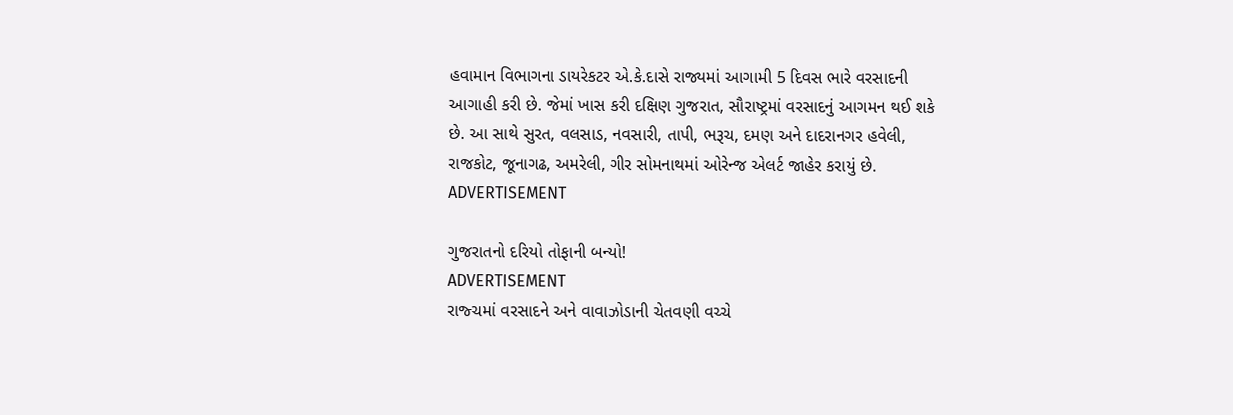હવામાન વિભાગના ડાયરેકટર એ.કે.દાસે રાજ્યમાં આગામી 5 દિવસ ભારે વરસાદની આગાહી કરી છે. જેમાં ખાસ કરી દક્ષિણ ગુજરાત, સૌરાષ્ટ્રમાં વરસાદનું આગમન થઈ શકે છે. આ સાથે સુરત, વલસાડ, નવસારી, તાપી, ભરૂચ, દમણ અને દાદરાનગર હવેલી, રાજકોટ, જૂનાગઢ, અમરેલી, ગીર સોમનાથમાં ઓરેન્જ એલર્ટ જાહેર કરાયું છે.
ADVERTISEMENT

ગુજરાતનો દરિયો તોફાની બન્યો!
ADVERTISEMENT
રાજ્ચમાં વરસાદને અને વાવાઝોડાની ચેતવણી વચ્ચે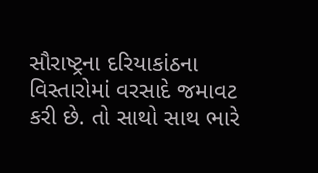સૌરાષ્ટ્રના દરિયાકાંઠના વિસ્તારોમાં વરસાદે જમાવટ કરી છે. તો સાથો સાથ ભારે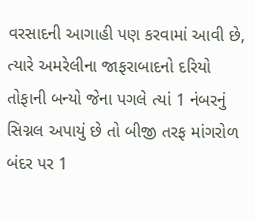વરસાદની આગાહી પણ કરવામાં આવી છે, ત્યારે અમરેલીના જાફરાબાદનો દરિયો તોફાની બન્યો જેના પગલે ત્યાં 1 નંબરનું સિગ્નલ અપાયું છે તો બીજી તરફ માંગરોળ બંદર પર 1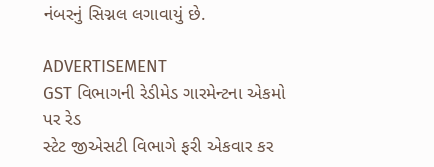નંબરનું સિગ્નલ લગાવાયું છે.

ADVERTISEMENT
GST વિભાગની રેડીમેડ ગારમેન્ટના એકમો પર રેડ
સ્ટેટ જીએસટી વિભાગે ફરી એકવાર કર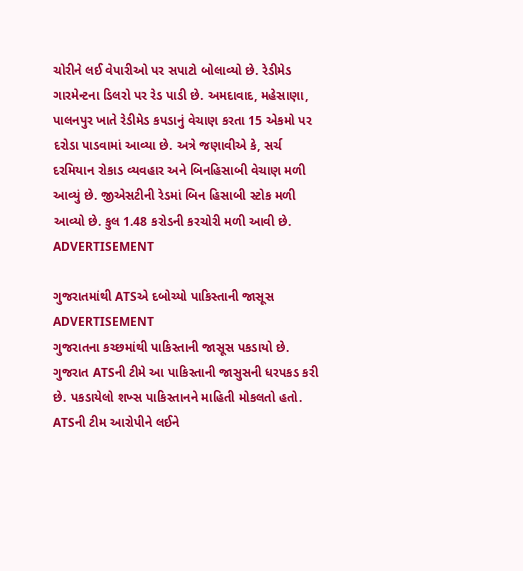ચોરીને લઈ વેપારીઓ પર સપાટો બોલાવ્યો છે. રેડીમેડ ગારમેન્ટના ડિલરો પર રેડ પાડી છે. અમદાવાદ, મહેસાણા, પાલનપુર ખાતે રેડીમેડ કપડાનું વેચાણ કરતા 15 એકમો પર દરોડા પાડવામાં આવ્યા છે. અત્રે જણાવીએ કે, સર્ચ દરમિયાન રોકાડ વ્યવહાર અને બિનહિસાબી વેચાણ મળી આવ્યું છે. જીએસટીની રેડમાં બિન હિસાબી સ્ટોક મળી આવ્યો છે. કુલ 1.48 કરોડની કરચોરી મળી આવી છે.
ADVERTISEMENT

ગુજરાતમાંથી ATSએ દબોચ્યો પાકિસ્તાની જાસૂસ
ADVERTISEMENT
ગુજરાતના કચ્છમાંથી પાકિસ્તાની જાસૂસ પકડાયો છે. ગુજરાત ATSની ટીમે આ પાકિસ્તાની જાસુસની ધરપકડ કરી છે. પકડાયેલો શખ્સ પાકિસ્તાનને માહિતી મોકલતો હતો. ATSની ટીમ આરોપીને લઈને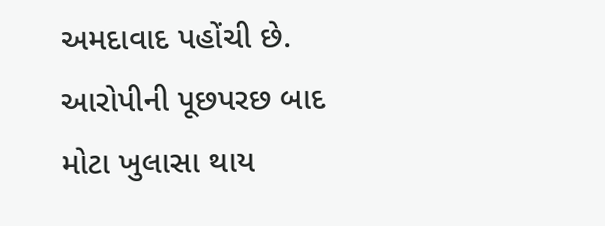અમદાવાદ પહોંચી છે. આરોપીની પૂછપરછ બાદ મોટા ખુલાસા થાય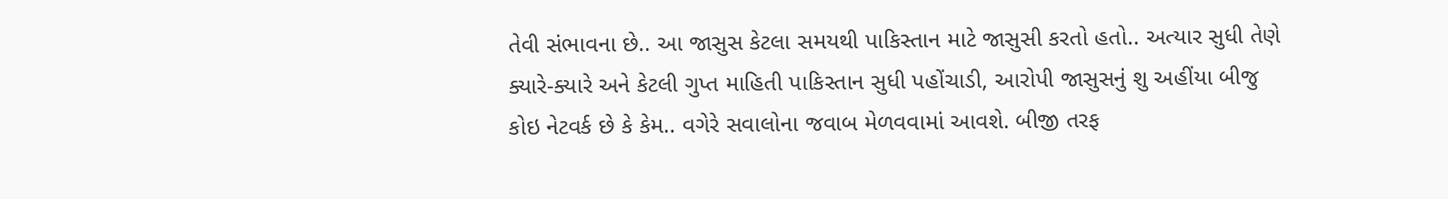તેવી સંભાવના છે.. આ જાસુસ કેટલા સમયથી પાકિસ્તાન માટે જાસુસી કરતો હતો.. અત્યાર સુધી તેણે ક્યારે-ક્યારે અને કેટલી ગુપ્ત માહિતી પાકિસ્તાન સુધી પહોંચાડી, આરોપી જાસુસનું શુ અહીંયા બીજુ કોઇ નેટવર્ક છે કે કેમ.. વગેરે સવાલોના જવાબ મેળવવામાં આવશે. બીજી તરફ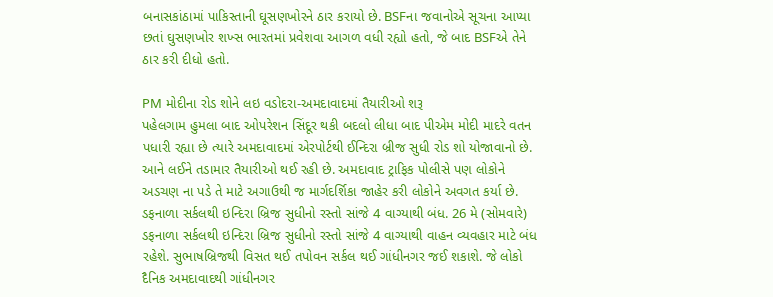બનાસકાંઠામાં પાકિસ્તાની ઘૂસણખોરને ઠાર કરાયો છે. BSFના જવાનોએ સૂચના આપ્યા છતાં ઘુસણખોર શખ્સ ભારતમાં પ્રવેશવા આગળ વધી રહ્યો હતો, જે બાદ BSFએ તેને ઠાર કરી દીધો હતો.

PM મોદીના રોડ શોને લઇ વડોદરા-અમદાવાદમાં તૈયારીઓ શરૂ
પહેલગામ હુમલા બાદ ઓપરેશન સિંદૂર થકી બદલો લીધા બાદ પીએમ મોદી માદરે વતન પધારી રહ્યા છે ત્યારે અમદાવાદમાં એરપોર્ટથી ઈન્દિરા બ્રીજ સુધી રોડ શો યોજાવાનો છે. આને લઈને તડામાર તૈયારીઓ થઈ રહી છે. અમદાવાદ ટ્રાફિક પોલીસે પણ લોકોને અડચણ ના પડે તે માટે અગાઉથી જ માર્ગદર્શિકા જાહેર કરી લોકોને અવગત કર્યા છે. ડફનાળા સર્કલથી ઇન્દિરા બ્રિજ સુધીનો રસ્તો સાંજે 4 વાગ્યાથી બંધ. 26 મે (સોમવારે) ડફનાળા સર્કલથી ઇન્દિરા બ્રિજ સુધીનો રસ્તો સાંજે 4 વાગ્યાથી વાહન વ્યવહાર માટે બંધ રહેશે. સુભાષબ્રિજથી વિસત થઈ તપોવન સર્કલ થઈ ગાંધીનગર જઈ શકાશે. જે લોકો દૈનિક અમદાવાદથી ગાંધીનગર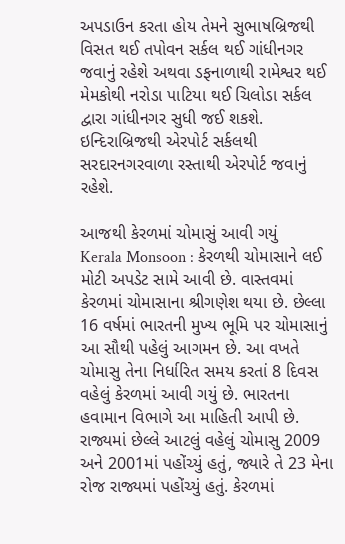અપડાઉન કરતા હોય તેમને સુભાષબ્રિજથી વિસત થઈ તપોવન સર્કલ થઈ ગાંધીનગર જવાનું રહેશે અથવા ડફનાળાથી રામેશ્વર થઈ મેમકોથી નરોડા પાટિયા થઈ ચિલોડા સર્કલ દ્વારા ગાંધીનગર સુધી જઈ શકશે. ઇન્દિરાબ્રિજથી એરપોર્ટ સર્કલથી સરદારનગરવાળા રસ્તાથી એરપોર્ટ જવાનું રહેશે.

આજથી કેરળમાં ચોમાસું આવી ગયું
Kerala Monsoon : કેરળથી ચોમાસાને લઈ મોટી અપડેટ સામે આવી છે. વાસ્તવમાં કેરળમાં ચોમાસાના શ્રીગણેશ થયા છે. છેલ્લા 16 વર્ષમાં ભારતની મુખ્ય ભૂમિ પર ચોમાસાનું આ સૌથી પહેલું આગમન છે. આ વખતે ચોમાસુ તેના નિર્ધારિત સમય કરતાં 8 દિવસ વહેલું કેરળમાં આવી ગયું છે. ભારતના હવામાન વિભાગે આ માહિતી આપી છે. રાજ્યમાં છેલ્લે આટલું વહેલું ચોમાસુ 2009 અને 2001માં પહોંચ્યું હતું, જ્યારે તે 23 મેના રોજ રાજ્યમાં પહોંચ્યું હતું. કેરળમાં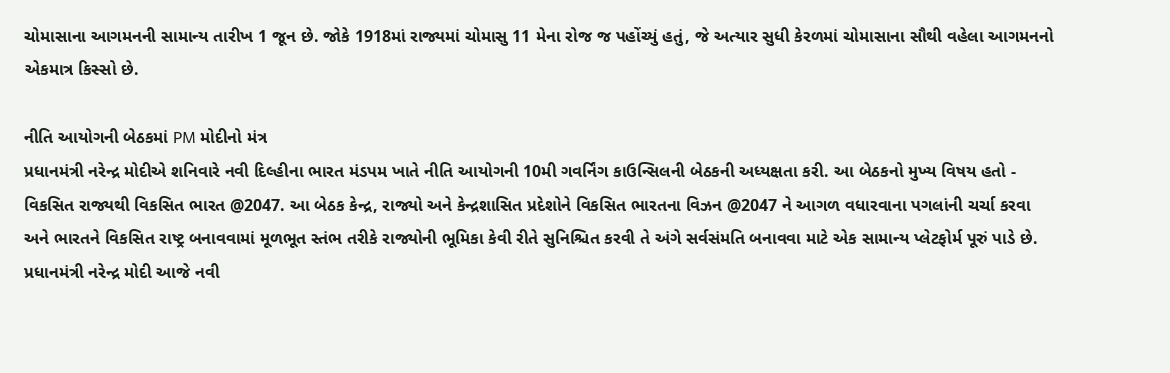ચોમાસાના આગમનની સામાન્ય તારીખ 1 જૂન છે. જોકે 1918માં રાજ્યમાં ચોમાસુ 11 મેના રોજ જ પહોંચ્યું હતું, જે અત્યાર સુધી કેરળમાં ચોમાસાના સૌથી વહેલા આગમનનો એકમાત્ર કિસ્સો છે.

નીતિ આયોગની બેઠકમાં PM મોદીનો મંત્ર
પ્રધાનમંત્રી નરેન્દ્ર મોદીએ શનિવારે નવી દિલ્હીના ભારત મંડપમ ખાતે નીતિ આયોગની 10મી ગવર્નિંગ કાઉન્સિલની બેઠકની અધ્યક્ષતા કરી. આ બેઠકનો મુખ્ય વિષય હતો - વિકસિત રાજ્યથી વિકસિત ભારત @2047. આ બેઠક કેન્દ્ર, રાજ્યો અને કેન્દ્રશાસિત પ્રદેશોને વિકસિત ભારતના વિઝન @2047 ને આગળ વધારવાના પગલાંની ચર્ચા કરવા અને ભારતને વિકસિત રાષ્ટ્ર બનાવવામાં મૂળભૂત સ્તંભ તરીકે રાજ્યોની ભૂમિકા કેવી રીતે સુનિશ્ચિત કરવી તે અંગે સર્વસંમતિ બનાવવા માટે એક સામાન્ય પ્લેટફોર્મ પૂરું પાડે છે. પ્રધાનમંત્રી નરેન્દ્ર મોદી આજે નવી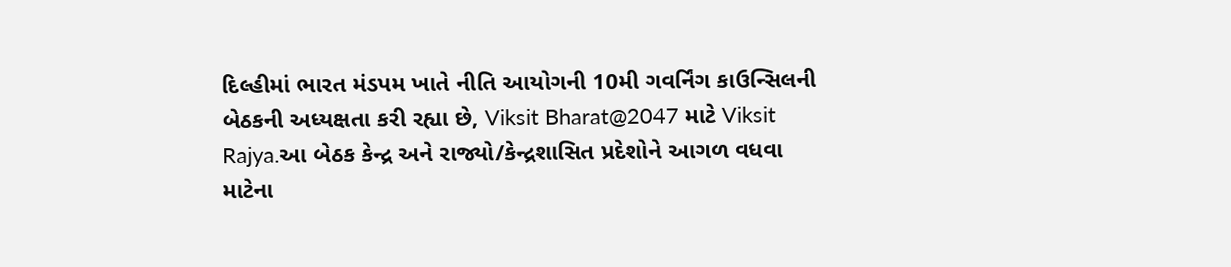દિલ્હીમાં ભારત મંડપમ ખાતે નીતિ આયોગની 10મી ગવર્નિંગ કાઉન્સિલની બેઠકની અધ્યક્ષતા કરી રહ્યા છે, Viksit Bharat@2047 માટે Viksit Rajya.આ બેઠક કેન્દ્ર અને રાજ્યો/કેન્દ્રશાસિત પ્રદેશોને આગળ વધવા માટેના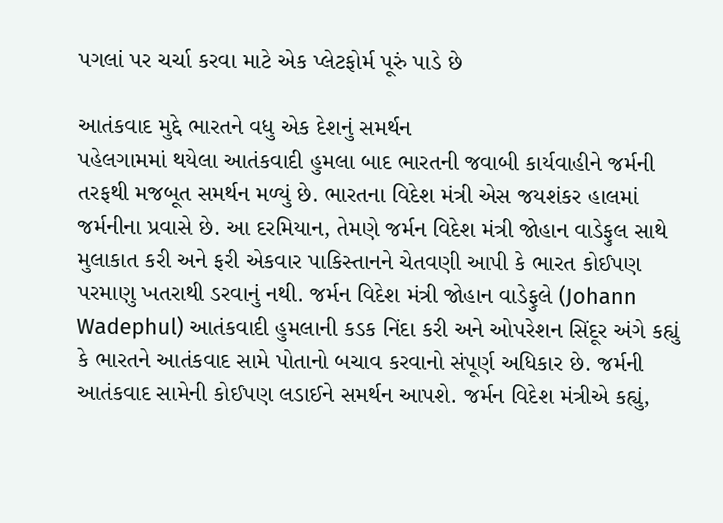પગલાં પર ચર્ચા કરવા માટે એક પ્લેટફોર્મ પૂરું પાડે છે

આતંકવાદ મુદ્દે ભારતને વધુ એક દેશનું સમર્થન
પહેલગામમાં થયેલા આતંકવાદી હુમલા બાદ ભારતની જવાબી કાર્યવાહીને જર્મની તરફથી મજબૂત સમર્થન મળ્યું છે. ભારતના વિદેશ મંત્રી એસ જયશંકર હાલમાં જર્મનીના પ્રવાસે છે. આ દરમિયાન, તેમણે જર્મન વિદેશ મંત્રી જોહાન વાડેફુલ સાથે મુલાકાત કરી અને ફરી એકવાર પાકિસ્તાનને ચેતવણી આપી કે ભારત કોઈપણ પરમાણુ ખતરાથી ડરવાનું નથી. જર્મન વિદેશ મંત્રી જોહાન વાડેફુલે (Johann Wadephul) આતંકવાદી હુમલાની કડક નિંદા કરી અને ઓપરેશન સિંદૂર અંગે કહ્યું કે ભારતને આતંકવાદ સામે પોતાનો બચાવ કરવાનો સંપૂર્ણ અધિકાર છે. જર્મની આતંકવાદ સામેની કોઈપણ લડાઈને સમર્થન આપશે. જર્મન વિદેશ મંત્રીએ કહ્યું,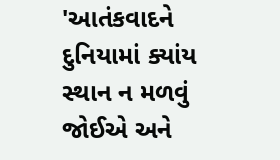'આતંકવાદને દુનિયામાં ક્યાંય સ્થાન ન મળવું જોઈએ અને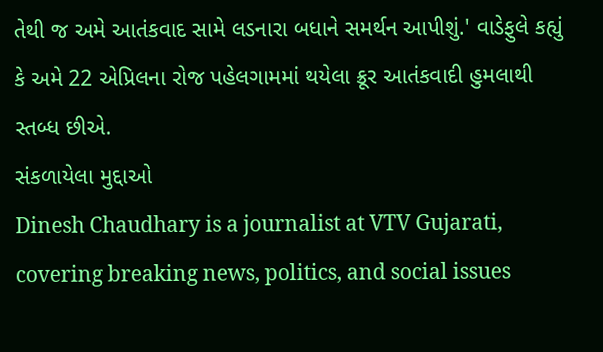તેથી જ અમે આતંકવાદ સામે લડનારા બધાને સમર્થન આપીશું.' વાડેફુલે કહ્યું કે અમે 22 એપ્રિલના રોજ પહેલગામમાં થયેલા ક્રૂર આતંકવાદી હુમલાથી સ્તબ્ધ છીએ.
સંકળાયેલા મુદ્દાઓ
Dinesh Chaudhary is a journalist at VTV Gujarati, covering breaking news, politics, and social issues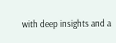with deep insights and a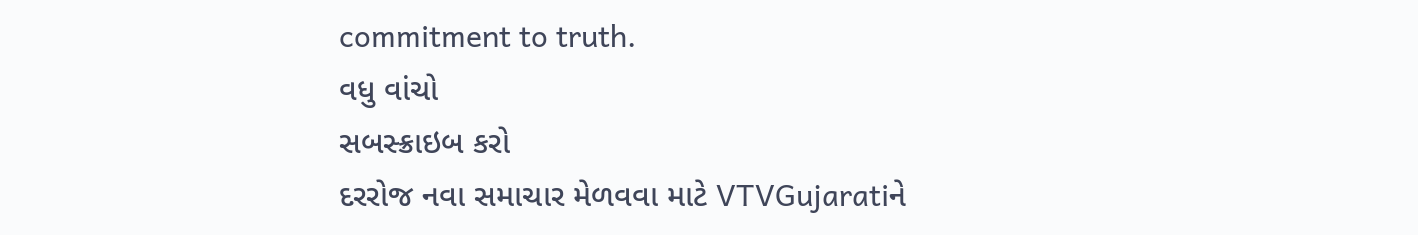commitment to truth.
વધુ વાંચો
સબસ્ક્રાઇબ કરો
દરરોજ નવા સમાચાર મેળવવા માટે VTVGujaratiને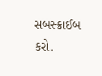સબસ્ક્રાઈબ કરો.